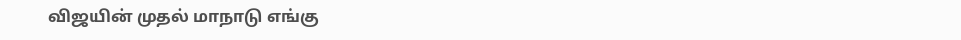விஜயின் முதல் மாநாடு எங்கு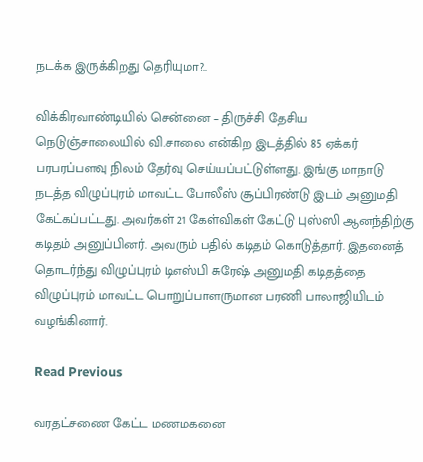நடக்க இருக்கிறது தெரியுமா?..

விக்கிரவாண்டியில் சென்னை – திருச்சி தேசிய நெடுஞ்சாலையில் வி.சாலை என்கிற இடத்தில் 85 ஏக்கர் பரபரப்பளவு நிலம் தேர்வு செய்யப்பட்டுள்ளது. இங்கு மாநாடு நடத்த விழுப்புரம் மாவட்ட போலீஸ் சூப்பிரண்டு இடம் அனுமதி கேட்கப்பட்டது. அவர்கள் 21 கேள்விகள் கேட்டு புஸ்ஸி ஆனந்திற்கு கடிதம் அனுப்பினர். அவரும் பதில் கடிதம் கொடுத்தார். இதனைத் தொடர்ந்து விழுப்புரம் டிஎஸ்பி சுரேஷ் அனுமதி கடிதத்தை விழுப்புரம் மாவட்ட பொறுப்பாளருமான பரணி பாலாஜியிடம் வழங்கினார்.

Read Previous

வரதட்சணை கேட்ட மணமகனை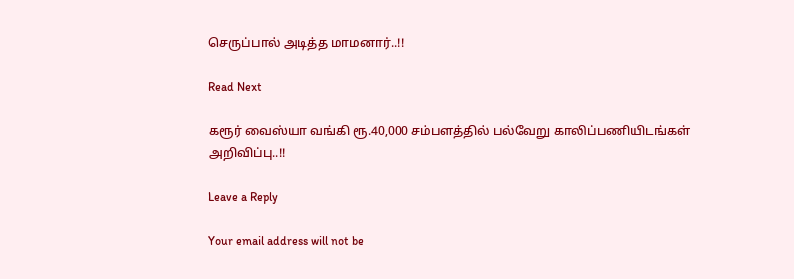செருப்பால் அடித்த மாமனார்..!!

Read Next

கரூர் வைஸ்யா வங்கி ரூ.40,000 சம்பளத்தில் பல்வேறு காலிப்பணியிடங்கள் அறிவிப்பு..!!

Leave a Reply

Your email address will not be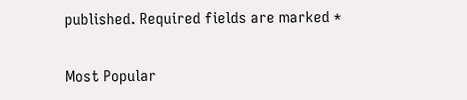published. Required fields are marked *

Most Popular